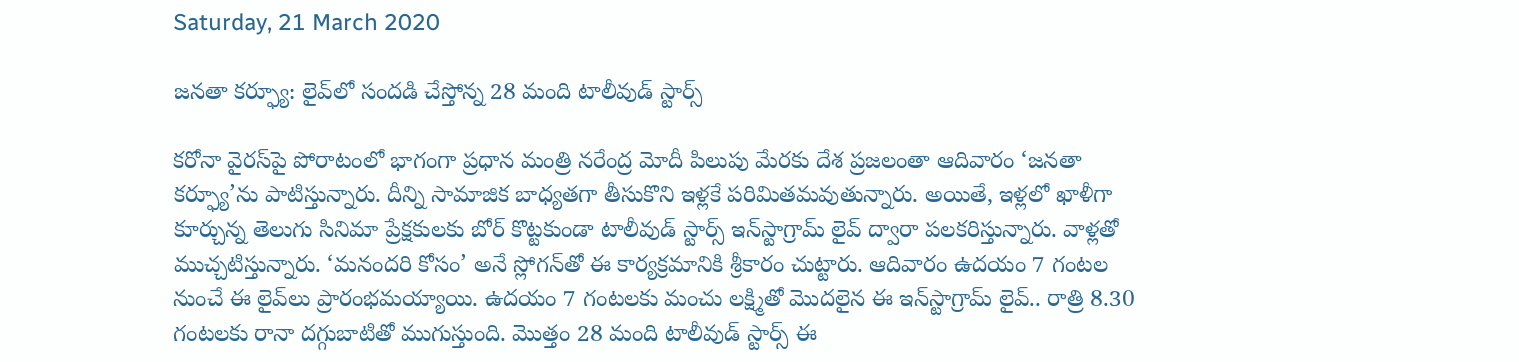Saturday, 21 March 2020

జనతా కర్ఫ్యూ: లైవ్‌లో సందడి చేస్తోన్న 28 మంది టాలీవుడ్ స్టార్స్

కరోనా వైరస్‌పై పోరాటంలో భాగంగా ప్రధాన మంత్రి నరేంద్ర మోదీ పిలుపు మేరకు దేశ ప్రజలంతా ఆదివారం ‘జనతా కర్ఫ్యూ’ను పాటిస్తున్నారు. దీన్ని సామాజిక బాధ్యతగా తీసుకొని ఇళ్లకే పరిమితమవుతున్నారు. అయితే, ఇళ్లలో ఖాళీగా కూర్చున్న తెలుగు సినిమా ప్రేక్షకులకు బోర్ కొట్టకుండా టాలీవుడ్ స్టార్స్ ఇన్‌స్టాగ్రామ్ లైవ్ ద్వారా పలకరిస్తున్నారు. వాళ్లతో ముచ్చటిస్తున్నారు. ‘మనందరి కోసం’ అనే స్లోగన్‌తో ఈ కార్యక్రమానికి శ్రీకారం చుట్టారు. ఆదివారం ఉదయం 7 గంటల నుంచే ఈ లైవ్‌లు ప్రారంభమయ్యాయి. ఉదయం 7 గంటలకు మంచు లక్ష్మితో మొదలైన ఈ ఇన్‌స్టాగ్రామ్ లైవ్.. రాత్రి 8.30 గంటలకు రానా దగ్గుబాటితో ముగుస్తుంది. మొత్తం 28 మంది టాలీవుడ్ స్టార్స్ ఈ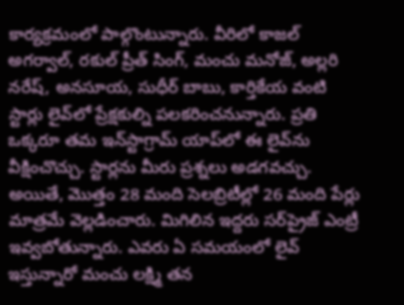కార్యక్రమంలో పాల్గొంటున్నారు. వీరిలో కాజల్ అగర్వాల్, రకుల్ ప్రీత్ సింగ్, మంచు మనోజ్, అల్లరి నరేష్, అనసూయ, సుధీర్ బాబు, కార్తికేయ వంటి స్టార్లు లైవ్‌లో ప్రేక్షకుల్ని పలకరించనున్నారు. ప్రతి ఒక్కరూ తమ ఇన్‌స్టాగ్రామ్ యాప్‌లో ఈ లైవ్‌ను వీక్షించొచ్చు. స్టార్లను మీరు ప్రశ్నలు అడగవచ్చు. అయితే, మొత్తం 28 మంది సెలబ్రిటీల్లో 26 మంది పేర్లు మాత్రమే వెల్లడించారు. మిగిలిన ఇద్దరు సర్‌ప్రైజ్ ఎంట్రీ ఇవ్వబోతున్నారు. ఎవరు ఏ సమయంలో లైవ్ ఇస్తున్నారో మంచు లక్ష్మి తన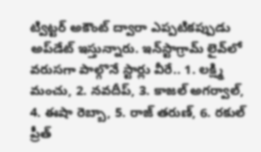ట్విట్టర్ అకౌంట్ ద్వారా ఎప్పటికప్పుడు అప్‌డేట్ ఇస్తున్నారు. ఇన్‌స్టాగ్రామ్ లైవ్‌లో వరుసగా పాల్గొనే స్టార్లు వీరే.. 1. లక్ష్మి మంచు, 2. నవదీప్, 3. కాజల్ అగర్వాల్, 4. ఈషా రెబ్బా, 5. రాజ్ తరుణ్, 6. రకుల్ ప్రీత్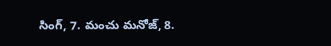సింగ్, 7. మంచు మనోజ్, 8.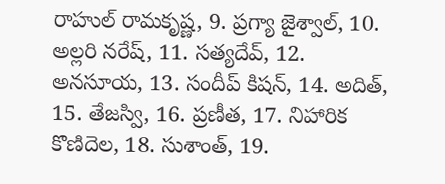రాహుల్ రామకృష్ణ, 9. ప్రగ్యా జైశ్వాల్, 10. అల్లరి నరేష్, 11. సత్యదేవ్, 12. అనసూయ, 13. సందీప్ కిషన్, 14. అదిత్, 15. తేజస్వి, 16. ప్రణీత, 17. నిహారిక కొణిదెల, 18. సుశాంత్, 19.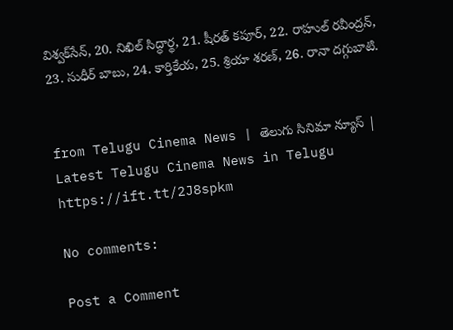విశ్వక్‌సేన్, 20. నిఖిల్ సిద్ధార్థ, 21. షీరత్ కపూర్, 22. రాహుల్ రవీంద్రన్, 23. సుధీర్ బాబు, 24. కార్తికేయ, 25. శ్రియా శరణ్, 26. రానా దగ్గుబాటి.


from Telugu Cinema News | తెలుగు సినిమా న్యూస్ | Latest Telugu Cinema News in Telugu https://ift.tt/2J8spkm

No comments:

Post a Comment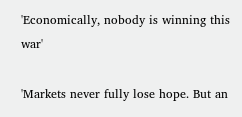'Economically, nobody is winning this war'

'Markets never fully lose hope. But an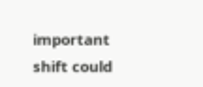important shift could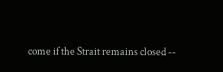come if the Strait remains closed --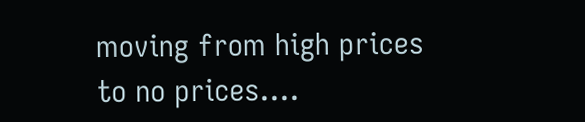moving from high prices to no prices....